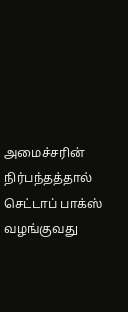அமைச்சரின் நிர்பந்தத்தால் செட்டாப் பாக்ஸ் வழங்குவது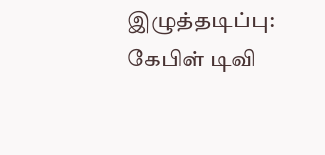இழுத்தடிப்பு: கேபிள் டிவி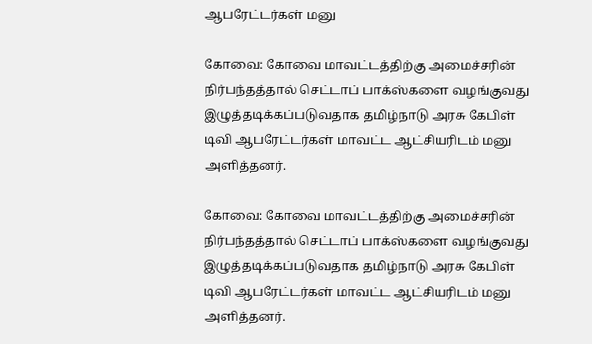ஆபரேட்டர்கள் மனு

கோவை: கோவை மாவட்டத்திற்கு அமைச்சரின் நிர்பந்தத்தால் செட்டாப் பாக்ஸ்களை வழங்குவது இழுத்தடிக்கப்படுவதாக தமிழ்நாடு அரசு கேபிள் டிவி ஆபரேட்டர்கள் மாவட்ட ஆட்சியரிடம் மனு அளித்தனர்.

கோவை: கோவை மாவட்டத்திற்கு அமைச்சரின் நிர்பந்தத்தால் செட்டாப் பாக்ஸ்களை வழங்குவது இழுத்தடிக்கப்படுவதாக தமிழ்நாடு அரசு கேபிள் டிவி ஆபரேட்டர்கள் மாவட்ட ஆட்சியரிடம் மனு அளித்தனர்.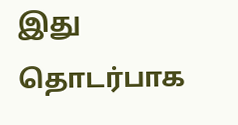இது தொடர்பாக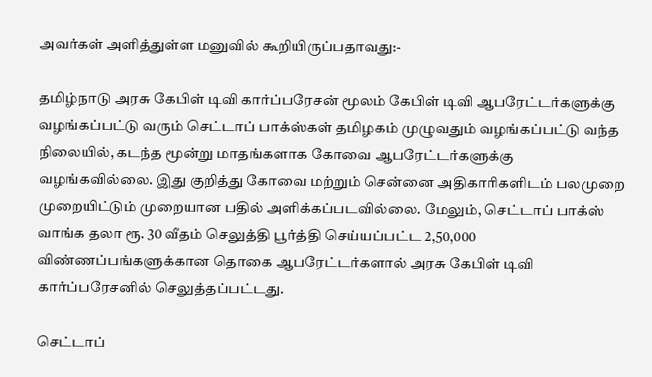அவர்கள் அளித்துள்ள மனுவில் கூறியிருப்பதாவது:-

தமிழ்நாடு அரசு கேபிள் டிவி கார்ப்பரேசன் மூலம் கேபிள் டிவி ஆபரேட்டர்களுக்கு வழங்கப்பட்டு வரும் செட்டாப் பாக்ஸ்கள் தமிழகம் முழுவதும் வழங்கப்பட்டு வந்த நிலையில், கடந்த மூன்று மாதங்களாக கோவை ஆபரேட்டர்களுக்கு வழங்கவில்லை. இது குறித்து கோவை மற்றும் சென்னை அதிகாரிகளிடம் பலமுறை முறையிட்டும் முறையான பதில் அளிக்கப்படவில்லை. மேலும், செட்டாப் பாக்ஸ் வாங்க தலா ரூ. 30 வீதம் செலுத்தி பூர்த்தி செய்யப்பட்ட 2,50,000 விண்ணப்பங்களுக்கான தொகை ஆபரேட்டர்களால் அரசு கேபிள் டிவி கார்ப்பரேசனில் செலுத்தப்பட்டது.

செட்டாப்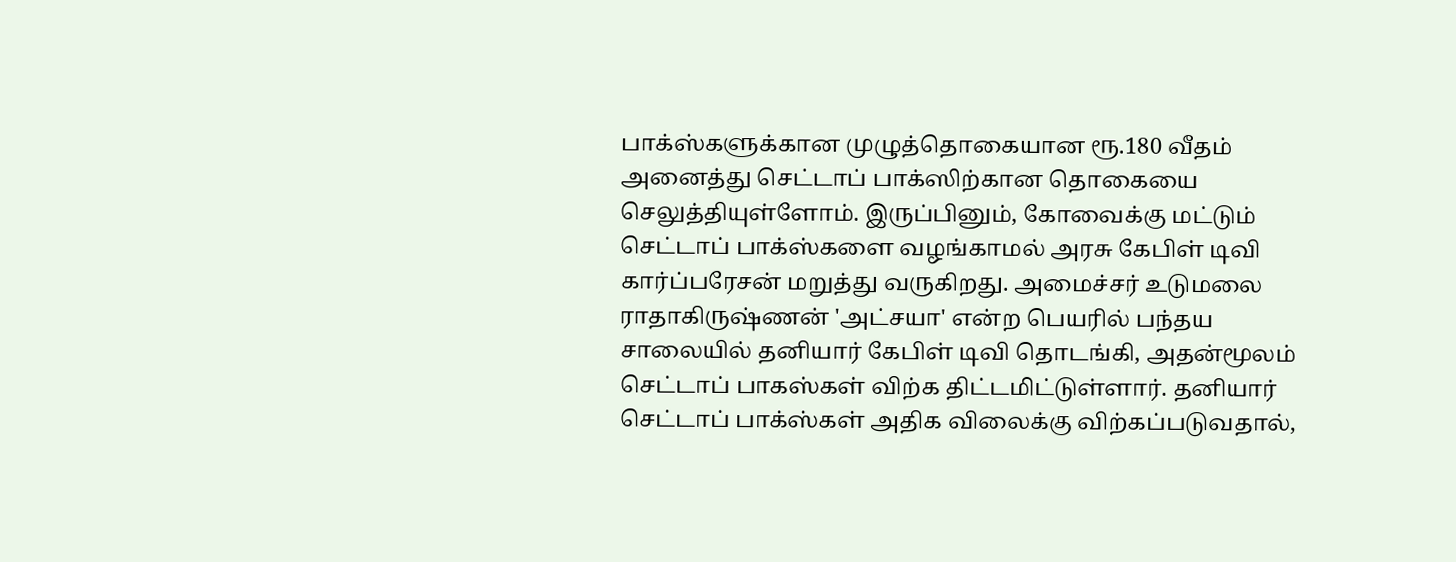பாக்ஸ்களுக்கான முழுத்தொகையான ரூ.180 வீதம் அனைத்து செட்டாப் பாக்ஸிற்கான தொகையை செலுத்தியுள்ளோம். இருப்பினும், கோவைக்கு மட்டும் செட்டாப் பாக்ஸ்களை வழங்காமல் அரசு கேபிள் டிவி கார்ப்பரேசன் மறுத்து வருகிறது. அமைச்சர் உடுமலை ராதாகிருஷ்ணன் 'அட்சயா' என்ற பெயரில் பந்தய சாலையில் தனியார் கேபிள் டிவி தொடங்கி, அதன்மூலம் செட்டாப் பாகஸ்கள் விற்க திட்டமிட்டுள்ளார். தனியார் செட்டாப் பாக்ஸ்கள் அதிக விலைக்கு விற்கப்படுவதால்,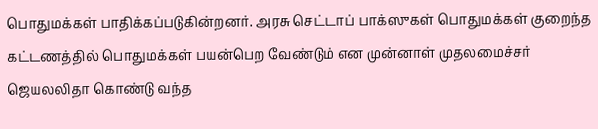பொதுமக்கள் பாதிக்கப்படுகின்றனர். அரசு செட்டாப் பாக்ஸுகள் பொதுமக்கள் குறைந்த கட்டணத்தில் பொதுமக்கள் பயன்பெற வேண்டும் என முன்னாள் முதலமைச்சர் ஜெயலலிதா கொண்டு வந்த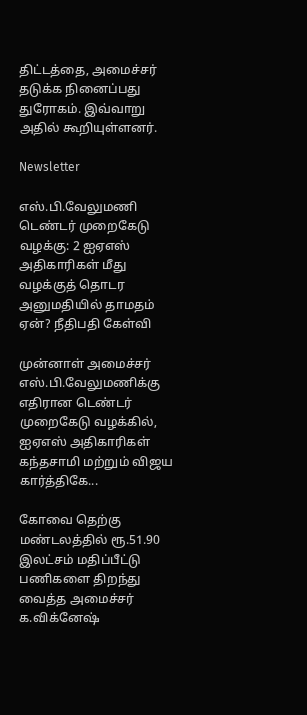திட்டத்தை, அமைச்சர் தடுக்க நினைப்பது துரோகம். இவ்வாறு அதில் கூறியுள்ளனர்.

Newsletter

எஸ்.பி.வேலுமணி டெண்டர் முறைகேடு வழக்கு: 2 ஐஏஎஸ் அதிகாரிகள் மீது வழக்குத் தொடர அனுமதியில் தாமதம் ஏன்? நீதிபதி கேள்வி

முன்னாள் அமைச்சர் எஸ்.பி.வேலுமணிக்கு எதிரான டெண்டர் முறைகேடு வழக்கில், ஐஏஎஸ் அதிகாரிகள் கந்தசாமி மற்றும் விஜய கார்த்திகே...

கோவை தெற்கு மண்டலத்தில் ரூ.51.90 இலட்சம் மதிப்பீட்டு பணிகளை திறந்து வைத்த அமைச்சர் க.விக்னேஷ்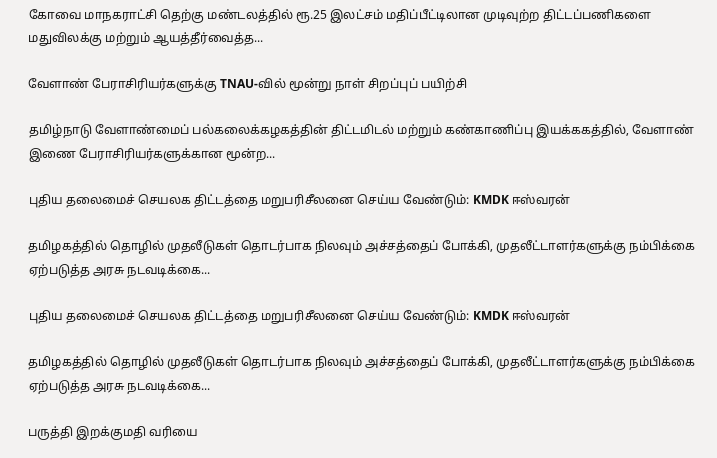கோவை மாநகராட்சி தெற்கு மண்டலத்தில் ரூ.25 இலட்சம் மதிப்பீட்டிலான முடிவுற்ற திட்டப்பணிகளை மதுவிலக்கு மற்றும் ஆயத்தீர்வைத்த...

வேளாண் பேராசிரியர்களுக்கு TNAU-வில் மூன்று நாள் சிறப்புப் பயிற்சி

தமிழ்நாடு வேளாண்மைப் பல்கலைக்கழகத்தின் திட்டமிடல் மற்றும் கண்காணிப்பு இயக்ககத்தில், வேளாண் இணை பேராசிரியர்களுக்கான மூன்ற...

புதிய தலைமைச் செயலக திட்டத்தை மறுபரிசீலனை செய்ய வேண்டும்: KMDK ஈஸ்வரன்

தமிழகத்தில் தொழில் முதலீடுகள் தொடர்பாக நிலவும் அச்சத்தைப் போக்கி, முதலீட்டாளர்களுக்கு நம்பிக்கை ஏற்படுத்த அரசு நடவடிக்கை...

புதிய தலைமைச் செயலக திட்டத்தை மறுபரிசீலனை செய்ய வேண்டும்: KMDK ஈஸ்வரன்

தமிழகத்தில் தொழில் முதலீடுகள் தொடர்பாக நிலவும் அச்சத்தைப் போக்கி, முதலீட்டாளர்களுக்கு நம்பிக்கை ஏற்படுத்த அரசு நடவடிக்கை...

பருத்தி இறக்குமதி வரியை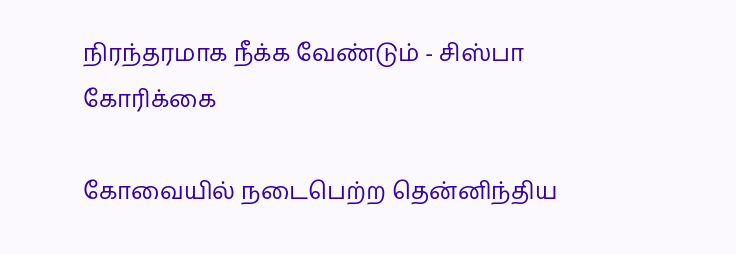நிரந்தரமாக நீக்க வேண்டும் - சிஸ்பா கோரிக்கை

கோவையில் நடைபெற்ற தென்னிந்திய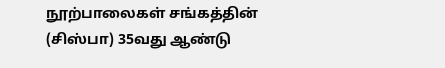நூற்பாலைகள் சங்கத்தின் (சிஸ்பா) 35வது ஆண்டு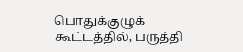பொதுக்குழுக் கூட்டத்தில், பருத்தி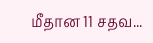மீதான 11 சதவ...